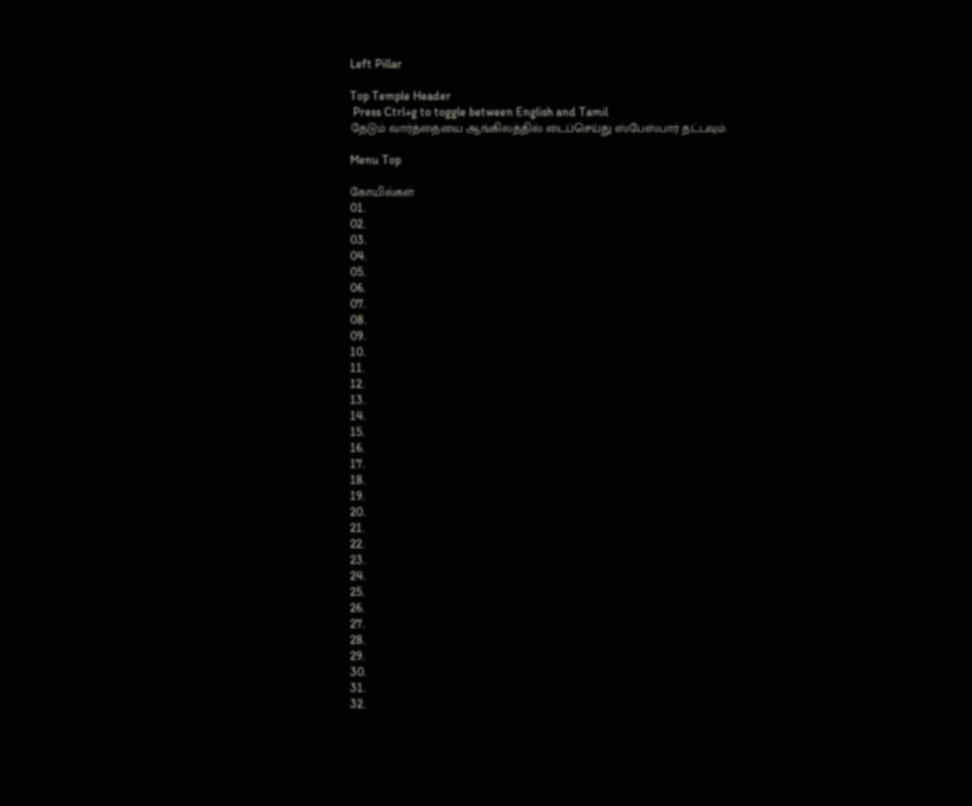Left Pillar

Top Temple Header
 Press Ctrl+g to toggle between English and Tamil
தேடும் வார்த்தையை ஆங்கிலத்தில் டைப்செய்து ஸ்பேஸ்பார் தட்டவும்.

Menu Top

கோயில்கள்
01.
02.
03.
04.
05.
06.
07.
08.
09.
10.
11.
12.
13.
14.
15.
16.
17.
18.
19.
20.
21.
22.
23.
24.
25.
26.
27.
28.
29.
30.
31.
32.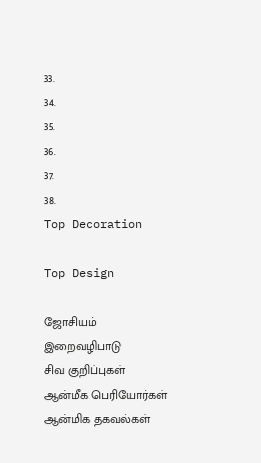33.
34.
35.
36.
37.
38.
Top Decoration

Top Design

ஜோசியம்
இறைவழிபாடு
சிவ குறிப்புகள்
ஆன்மீக பெரியோர்கள்
ஆன்மிக தகவல்கள்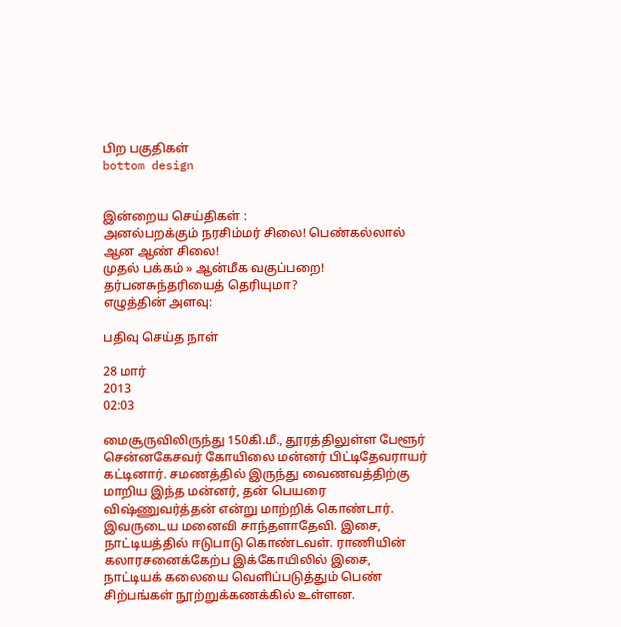பிற பகுதிகள்
bottom design


இன்றைய செய்திகள் :
அனல்பறக்கும் நரசிம்மர் சிலை! பெண்கல்லால் ஆன ஆண் சிலை!
முதல் பக்கம் » ஆன்மீக வகுப்பறை!
தர்பனசுந்தரியைத் தெரியுமா?
எழுத்தின் அளவு:

பதிவு செய்த நாள்

28 மார்
2013
02:03

மைசூருவிலிருந்து 150கி.மீ., தூரத்திலுள்ள பேளூர் சென்னகேசவர் கோயிலை மன்னர் பிட்டிதேவராயர் கட்டினார். சமணத்தில் இருந்து வைணவத்திற்கு மாறிய இந்த மன்னர், தன் பெயரை விஷ்ணுவர்த்தன் என்று மாற்றிக் கொண்டார். இவருடைய மனைவி சாந்தளாதேவி. இசை, நாட்டியத்தில் ஈடுபாடு கொண்டவள். ராணியின் கலாரசனைக்கேற்ப இக்கோயிலில் இசை, நாட்டியக் கலையை வெளிப்படுத்தும் பெண் சிற்பங்கள் நூற்றுக்கணக்கில் உள்ளன.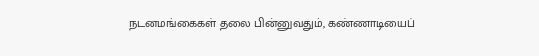நடனமங்கைகள் தலை பின்னுவதும், கண்ணாடியைப்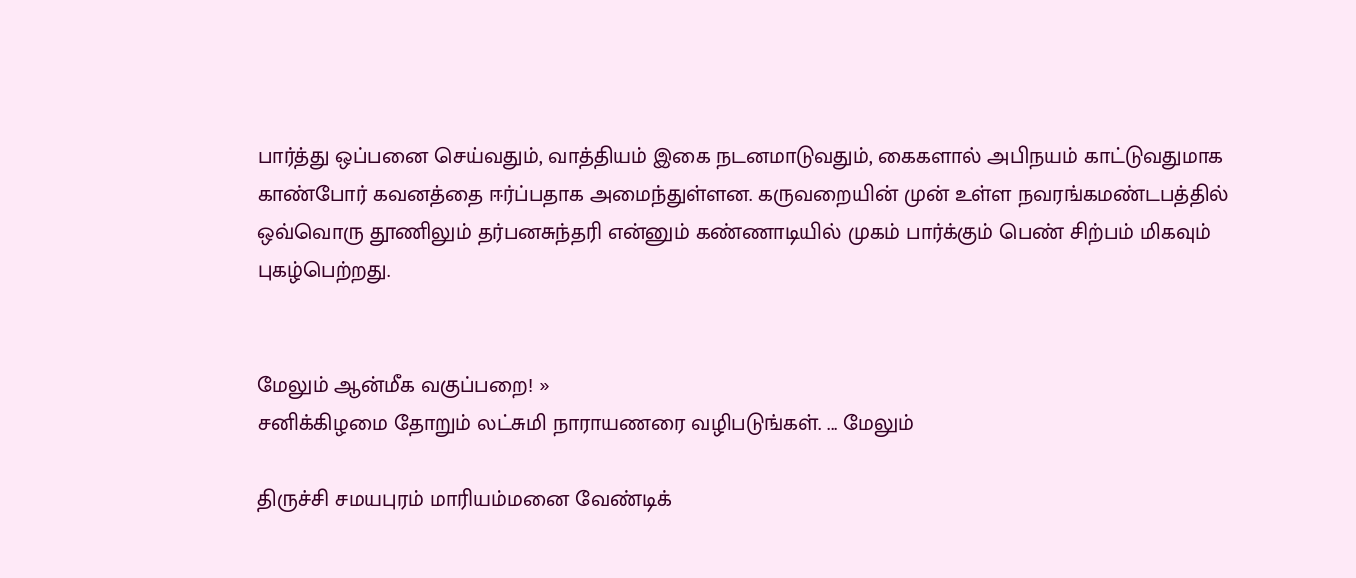பார்த்து ஒப்பனை செய்வதும், வாத்தியம் இகை நடனமாடுவதும், கைகளால் அபிநயம் காட்டுவதுமாக காண்போர் கவனத்தை ஈர்ப்பதாக அமைந்துள்ளன. கருவறையின் முன் உள்ள நவரங்கமண்டபத்தில் ஒவ்வொரு தூணிலும் தர்பனசுந்தரி என்னும் கண்ணாடியில் முகம் பார்க்கும் பெண் சிற்பம் மிகவும் புகழ்பெற்றது.


மேலும் ஆன்மீக வகுப்பறை! »
சனிக்கிழமை தோறும் லட்சுமி நாராயணரை வழிபடுங்கள். ... மேலும்

திருச்சி சமயபுரம் மாரியம்மனை வேண்டிக்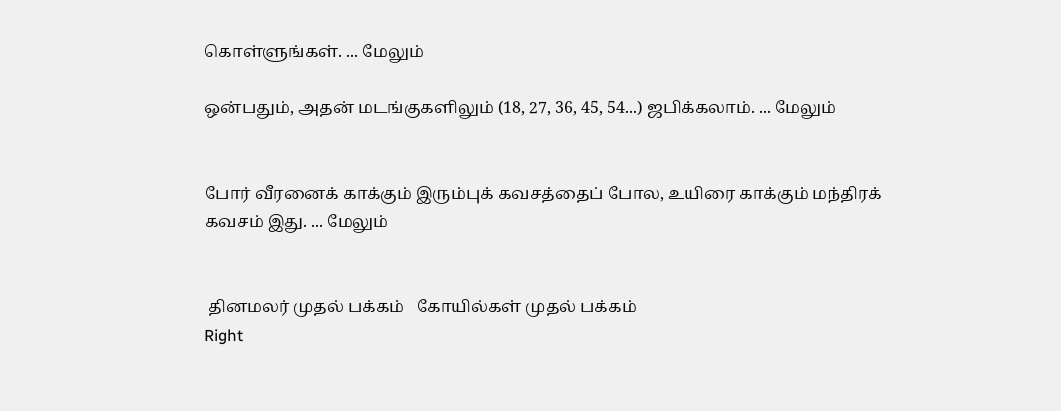கொள்ளுங்கள். ... மேலும்

ஒன்பதும், அதன் மடங்குகளிலும் (18, 27, 36, 45, 54...) ஜபிக்கலாம். ... மேலும்


போர் வீரனைக் காக்கும் இரும்புக் கவசத்தைப் போல, உயிரை காக்கும் மந்திரக் கவசம் இது. ... மேலும்


 தினமலர் முதல் பக்கம்   கோயில்கள் முதல் பக்கம்
Right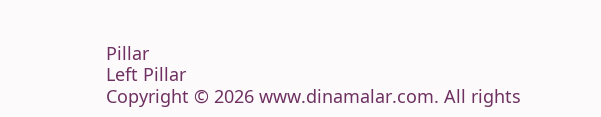Pillar
Left Pillar
Copyright © 2026 www.dinamalar.com. All rights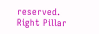reserved.
Right Pillar